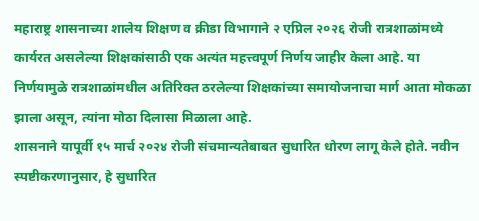महाराष्ट्र शासनाच्या शालेय शिक्षण व क्रीडा विभागाने २ एप्रिल २०२६ रोजी रात्रशाळांमध्ये कार्यरत असलेल्या शिक्षकांसाठी एक अत्यंत महत्त्वपूर्ण निर्णय जाहीर केला आहे. या निर्णयामुळे रात्रशाळांमधील अतिरिक्त ठरलेल्या शिक्षकांच्या समायोजनाचा मार्ग आता मोकळा झाला असून, त्यांना मोठा दिलासा मिळाला आहे.
शासनाने यापूर्वी १५ मार्च २०२४ रोजी संचमान्यतेबाबत सुधारित धोरण लागू केले होते. नवीन स्पष्टीकरणानुसार, हे सुधारित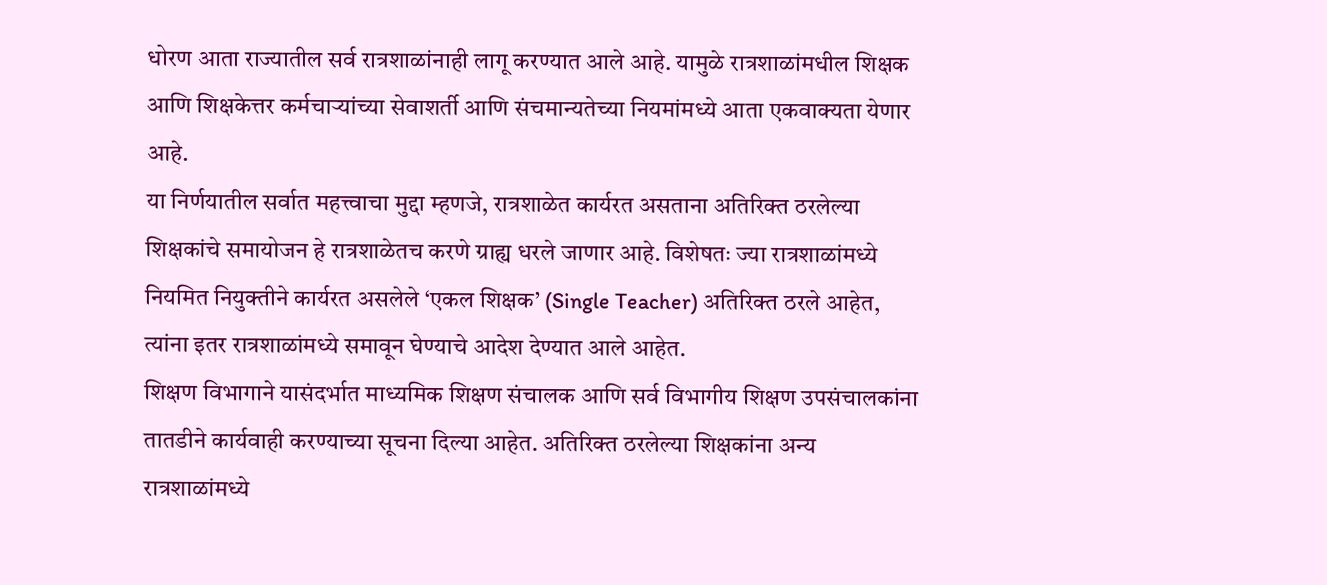धोरण आता राज्यातील सर्व रात्रशाळांनाही लागू करण्यात आले आहे. यामुळे रात्रशाळांमधील शिक्षक आणि शिक्षकेत्तर कर्मचाऱ्यांच्या सेवाशर्ती आणि संचमान्यतेच्या नियमांमध्ये आता एकवाक्यता येणार आहे.
या निर्णयातील सर्वात महत्त्वाचा मुद्दा म्हणजे, रात्रशाळेत कार्यरत असताना अतिरिक्त ठरलेल्या शिक्षकांचे समायोजन हे रात्रशाळेतच करणे ग्राह्य धरले जाणार आहे. विशेषतः ज्या रात्रशाळांमध्ये नियमित नियुक्तीने कार्यरत असलेले ‘एकल शिक्षक’ (Single Teacher) अतिरिक्त ठरले आहेत, त्यांना इतर रात्रशाळांमध्ये समावून घेण्याचे आदेश देण्यात आले आहेत.
शिक्षण विभागाने यासंदर्भात माध्यमिक शिक्षण संचालक आणि सर्व विभागीय शिक्षण उपसंचालकांना तातडीने कार्यवाही करण्याच्या सूचना दिल्या आहेत. अतिरिक्त ठरलेल्या शिक्षकांना अन्य रात्रशाळांमध्ये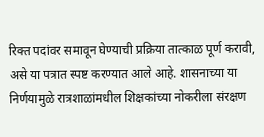रिक्त पदांवर समावून घेण्याची प्रक्रिया तात्काळ पूर्ण करावी, असे या पत्रात स्पष्ट करण्यात आले आहे. शासनाच्या या निर्णयामुळे रात्रशाळांमधील शिक्षकांच्या नोकरीला संरक्षण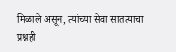मिळाले असून, त्यांच्या सेवा सातत्याचा प्रश्नही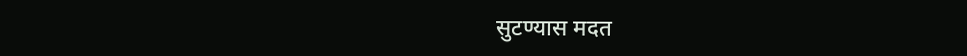सुटण्यास मदत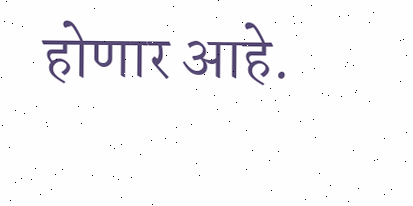होणार आहे.